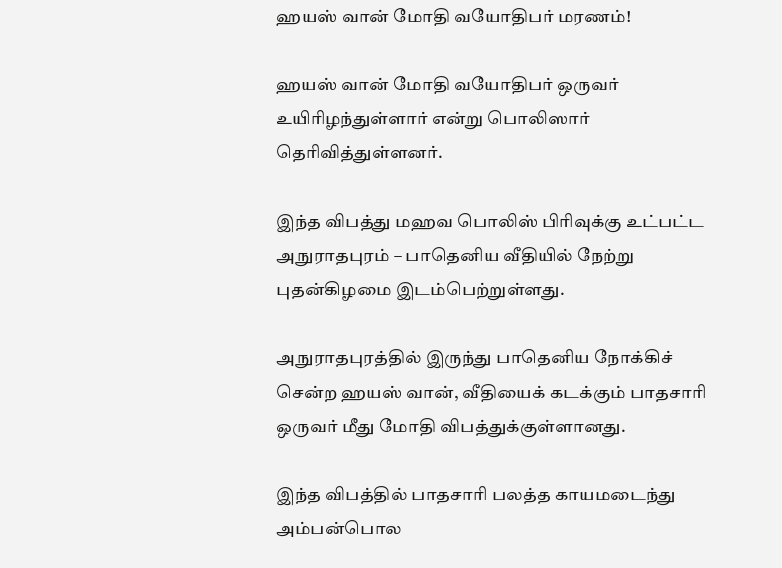ஹயஸ் வான் மோதி வயோதிபர் மரணம்!

ஹயஸ் வான் மோதி வயோதிபர் ஒருவர் உயிரிழந்துள்ளார் என்று பொலிஸார் தெரிவித்துள்ளனர்.

இந்த விபத்து மஹவ பொலிஸ் பிரிவுக்கு உட்பட்ட அநுராதபுரம் – பாதெனிய வீதியில் நேற்று புதன்கிழமை இடம்பெற்றுள்ளது.

அநுராதபுரத்தில் இருந்து பாதெனிய நோக்கிச் சென்ற ஹயஸ் வான், வீதியைக் கடக்கும் பாதசாரி ஒருவர் மீது மோதி விபத்துக்குள்ளானது.

இந்த விபத்தில் பாதசாரி பலத்த காயமடைந்து அம்பன்பொல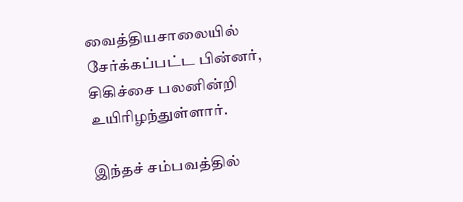வைத்தியசாலையில் சேர்க்கப்பட்ட பின்னர், சிகிச்சை பலனின்றி உயிரிழந்துள்ளார்.

இந்தச் சம்பவத்தில்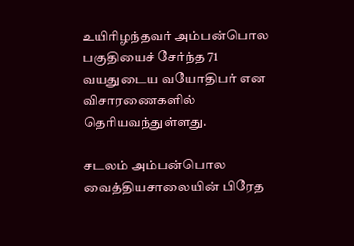உயிரிழந்தவர் அம்பன்பொல பகுதியைச் சேர்ந்த 71 வயதுடைய வயோதிபர் என விசாரணைகளில் தெரியவந்துள்ளது.

சடலம் அம்பன்பொல வைத்தியசாலையின் பிரேத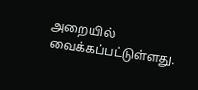அறையில் வைக்கப்பட்டுள்ளது.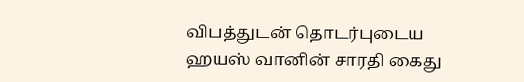விபத்துடன் தொடர்புடைய ஹயஸ் வானின் சாரதி கைது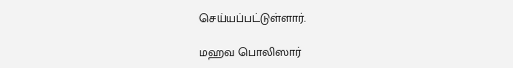செய்யப்பட்டுள்ளார்.

மஹவ பொலிஸார்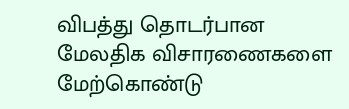விபத்து தொடர்பான மேலதிக விசாரணைகளை மேற்கொண்டு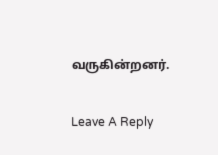வருகின்றனர்.

Leave A Reply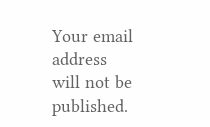Your email address will not be published.